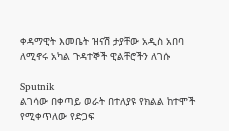ቀዳማዊት እመቤት ዝናሽ ታያቸው አዲስ አበባ ለሚኖሩ አካል ጉዳተኞች ዊልቸሮችን ለገሱ

Sputnik
ልገሳው በቀጣይ ወራት በተለያዩ የክልል ከተሞች የሚቀጥለው የድጋፍ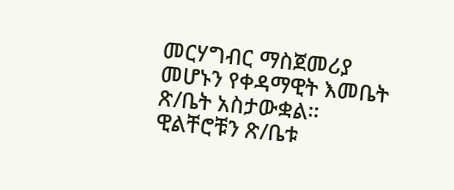መርሃግብር ማስጀመሪያ መሆኑን የቀዳማዊት እመቤት ጽ/ቤት አስታውቋል።
ዊልቸሮቹን ጽ/ቤቱ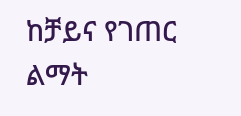ከቻይና የገጠር ልማት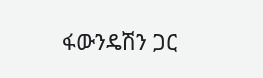ፋውንዴሽን ጋር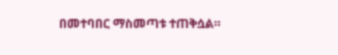በመተባበር ማስመጣቱ ተጠቅሷል።